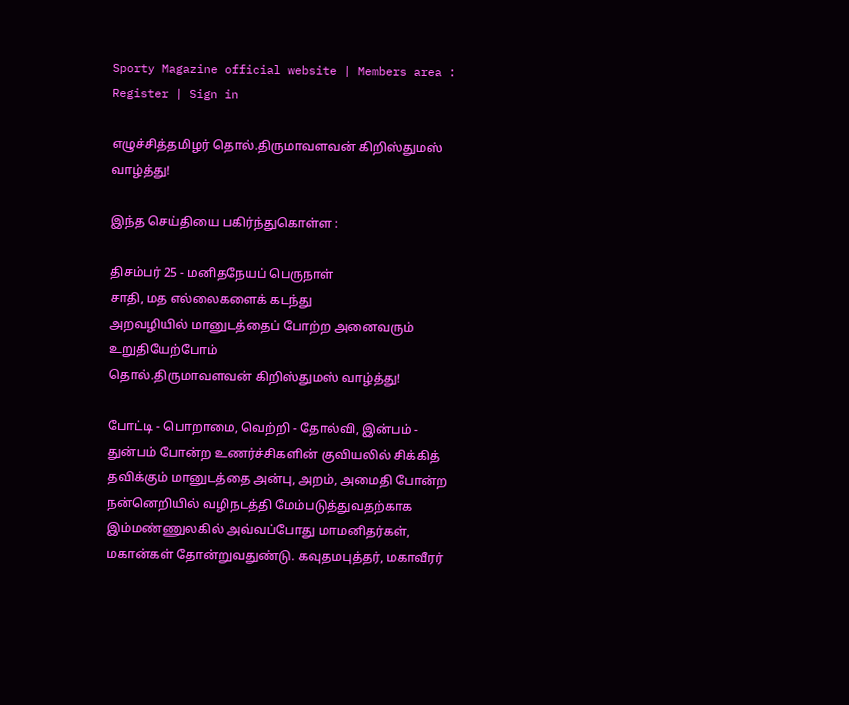Sporty Magazine official website | Members area : Register | Sign in

எழுச்சித்தமிழர் தொல்.திருமாவளவன் கிறிஸ்துமஸ் வாழ்த்து!

இந்த செய்தியை பகிர்ந்துகொள்ள :

திசம்பர் 25 - மனிதநேயப் பெருநாள்
சாதி, மத எல்லைகளைக் கடந்து
அறவழியில் மானுடத்தைப் போற்ற அனைவரும் உறுதியேற்போம்
தொல்.திருமாவளவன் கிறிஸ்துமஸ் வாழ்த்து!

போட்டி - பொறாமை, வெற்றி - தோல்வி, இன்பம் - துன்பம் போன்ற உணர்ச்சிகளின் குவியலில் சிக்கித் தவிக்கும் மானுடத்தை அன்பு, அறம், அமைதி போன்ற நன்னெறியில் வழிநடத்தி மேம்படுத்துவதற்காக இம்மண்ணுலகில் அவ்வப்போது மாமனிதர்கள், மகான்கள் தோன்றுவதுண்டு. கவுதமபுத்தர், மகாவீரர்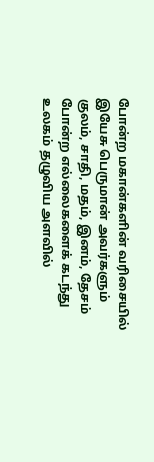போன்ற மகான்களின் வரிசையில் இயேசு பெருமான் அவர்களும் குலம், சாதி, மதம், இனம், தேசம் போன்ற எல்லைகளைக் கடந்து உலகம் தழுவிய அளவில்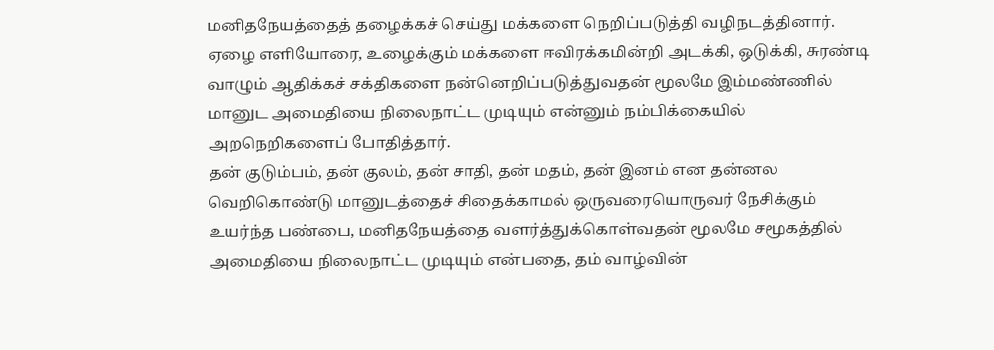மனிதநேயத்தைத் தழைக்கச் செய்து மக்களை நெறிப்படுத்தி வழிநடத்தினார். ஏழை எளியோரை, உழைக்கும் மக்களை ஈவிரக்கமின்றி அடக்கி, ஒடுக்கி, சுரண்டி வாழும் ஆதிக்கச் சக்திகளை நன்னெறிப்படுத்துவதன் மூலமே இம்மண்ணில் மானுட அமைதியை நிலைநாட்ட முடியும் என்னும் நம்பிக்கையில் அறநெறிகளைப் போதித்தார்.
தன் குடும்பம், தன் குலம், தன் சாதி, தன் மதம், தன் இனம் என தன்னல வெறிகொண்டு மானுடத்தைச் சிதைக்காமல் ஒருவரையொருவர் நேசிக்கும் உயர்ந்த பண்பை, மனிதநேயத்தை வளர்த்துக்கொள்வதன் மூலமே சமூகத்தில் அமைதியை நிலைநாட்ட முடியும் என்பதை, தம் வாழ்வின்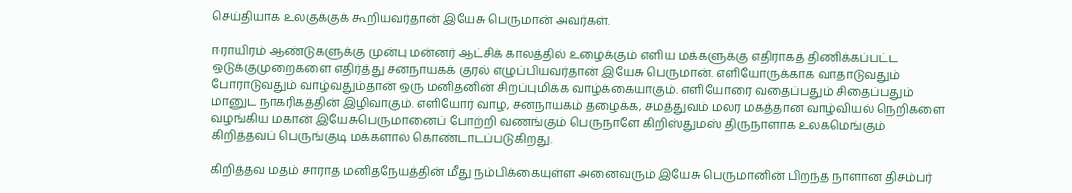செய்தியாக உலகுக்குக் கூறியவர்தான் இயேசு பெருமான் அவர்கள்.

ஈராயிரம் ஆண்டுகளுக்கு முன்பு மன்னர் ஆட்சிக் காலத்தில் உழைக்கும் எளிய மக்களுக்கு எதிராகத் திணிக்கப்பட்ட ஒடுக்குமுறைகளை எதிர்த்து சனநாயகக் குரல் எழுப்பியவர்தான் இயேசு பெருமான். எளியோருக்காக வாதாடுவதும் போராடுவதும் வாழ்வதும்தான் ஒரு மனிதனின் சிறப்புமிக்க வாழ்க்கையாகும். எளியோரை வதைப்பதும் சிதைப்பதும் மானுட நாகரிகத்தின் இழிவாகும். எளியோர் வாழ, சனநாயகம் தழைக்க, சமத்துவம் மலர மகத்தான வாழ்வியல் நெறிகளை வழங்கிய மகான் இயேசுபெருமானைப் போற்றி வணங்கும் பெருநாளே கிறிஸ்துமஸ் திருநாளாக உலகமெங்கும் கிறித்தவப் பெருங்குடி மக்களால் கொண்டாடப்படுகிறது.

கிறித்தவ மதம் சாராத மனிதநேயத்தின் மீது நம்பிக்கையுள்ள அனைவரும் இயேசு பெருமானின் பிறந்த நாளான திசம்பர்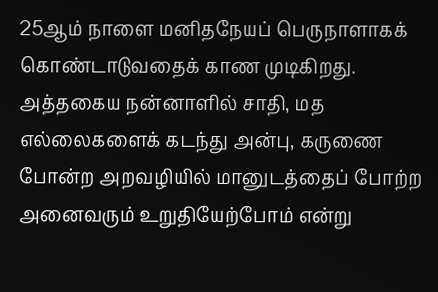25ஆம் நாளை மனிதநேயப் பெருநாளாகக் கொண்டாடுவதைக் காண முடிகிறது. அத்தகைய நன்னாளில் சாதி, மத எல்லைகளைக் கடந்து அன்பு, கருணை போன்ற அறவழியில் மானுடத்தைப் போற்ற அனைவரும் உறுதியேற்போம் என்று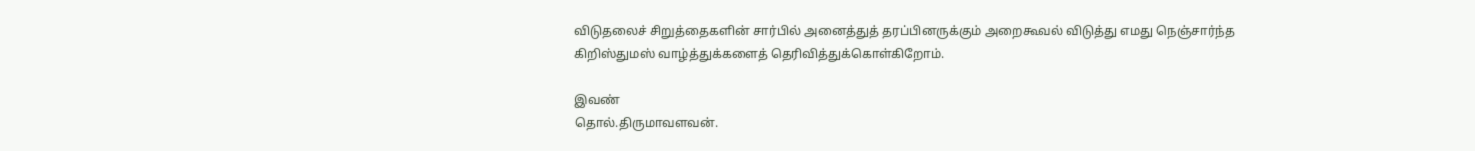விடுதலைச் சிறுத்தைகளின் சார்பில் அனைத்துத் தரப்பினருக்கும் அறைகூவல் விடுத்து எமது நெஞ்சார்ந்த கிறிஸ்துமஸ் வாழ்த்துக்களைத் தெரிவித்துக்கொள்கிறோம்.

இவண்
தொல்.திருமாவளவன்.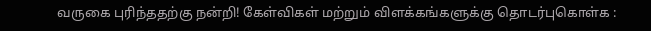வருகை புரிந்ததற்கு நன்றி! கேள்விகள் மற்றும் விளக்கங்களுக்கு தொடர்புகொள்க :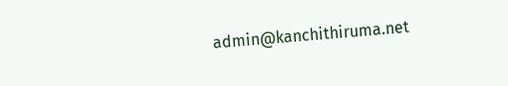admin@kanchithiruma.net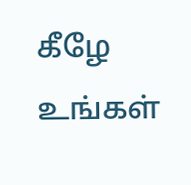கீழே உங்கள்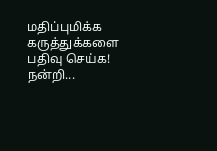மதிப்புமிக்க கருத்துக்களை பதிவு செய்க! நன்றி...